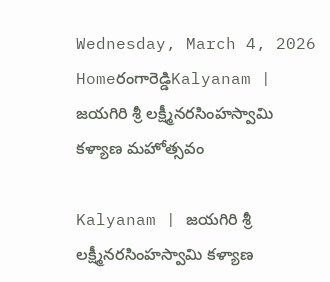Wednesday, March 4, 2026
Homeరంగారెడ్డిKalyanam | జయగిరి శ్రీ లక్ష్మీనరసింహస్వామి కళ్యాణ మహోత్సవం

Kalyanam | జయగిరి శ్రీ లక్ష్మీనరసింహస్వామి కళ్యాణ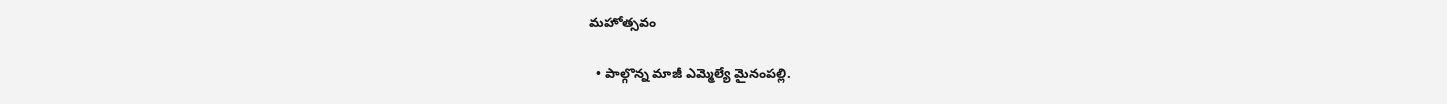మహోత్సవం

  • పాల్గొన్న మాజీ ఎమ్మెల్యే మైనంపల్లి.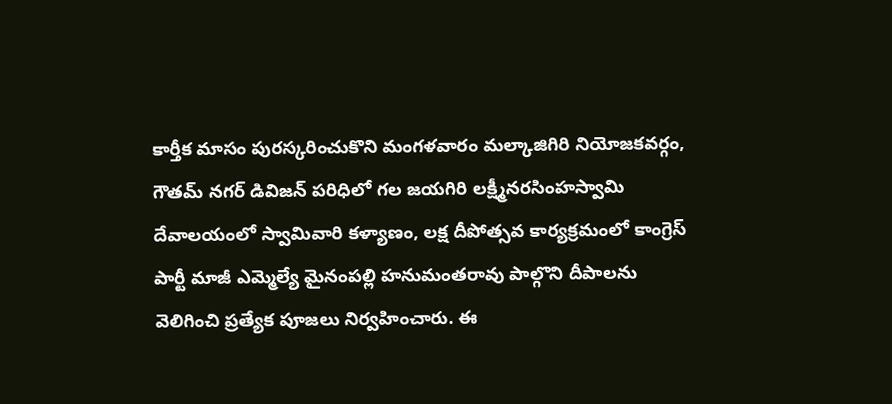కార్తీక మాసం పురస్కరించుకొని మంగళవారం మల్కాజిగిరి నియోజకవర్గం, గౌతమ్ నగర్ డివిజన్ పరిధిలో గల జయగిరి లక్ష్మీనరసింహస్వామి దేవాలయంలో స్వామివారి కళ్యాణం, లక్ష దీపోత్సవ కార్యక్రమంలో కాంగ్రెస్ పార్టీ మాజీ ఎమ్మెల్యే మైనంపల్లి హనుమంతరావు పాల్గొని దీపాలను వెలిగించి ప్రత్యేక పూజలు నిర్వహించారు. ఈ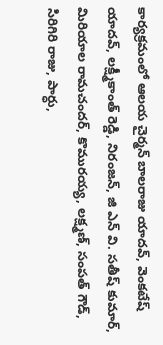కార్యక్రమంలో ఆలయ చైర్మన్ బాలరాజు యాదవ్, వెంకటేష్ యాదవ్, లక్ష్మీకాంత్ రెడ్డి, నిరంజన్, జి ఎన్ వి. సతీష్ కుమార్, మిరియాల రామచందర్, కొమురయ్య, లక్ష్మణ్, సంపత్ గౌడ్, సిరిగిరి రాజు, పార్ధు,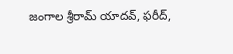జంగాల శ్రీరామ్ యాదవ్, ఫరీద్,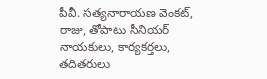పీవీ. సత్యనారాయణ వెంకట్, రాజు, తోపాటు సీనియర్ నాయకులు, కార్యకర్తలు, తదితరులు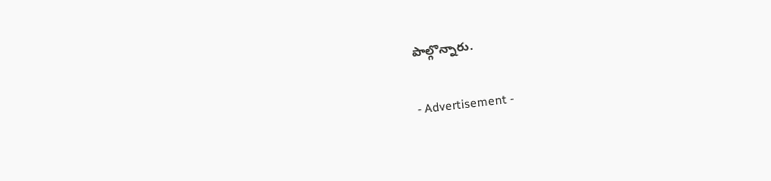పాల్గొన్నారు.

- Advertisement -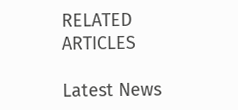RELATED ARTICLES

Latest News